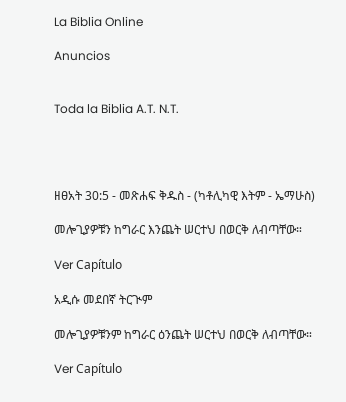La Biblia Online

Anuncios


Toda la Biblia A.T. N.T.




ዘፀአት 30:5 - መጽሐፍ ቅዱስ - (ካቶሊካዊ እትም - ኤማሁስ)

መሎጊያዎቹን ከግራር እንጨት ሠርተህ በወርቅ ለብጣቸው።

Ver Capítulo

አዲሱ መደበኛ ትርጒም

መሎጊያዎቹንም ከግራር ዕንጨት ሠርተህ በወርቅ ለብጣቸው።

Ver Capítulo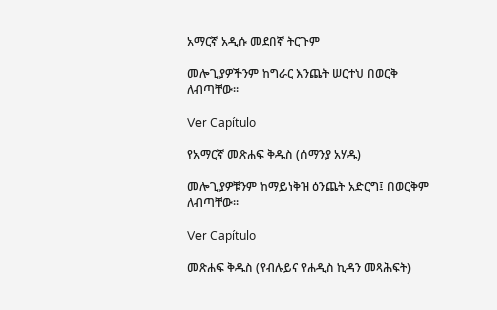አማርኛ አዲሱ መደበኛ ትርጉም

መሎጊያዎችንም ከግራር እንጨት ሠርተህ በወርቅ ለብጣቸው።

Ver Capítulo

የአማርኛ መጽሐፍ ቅዱስ (ሰማንያ አሃዱ)

መሎጊያዎቹንም ከማይነቅዝ ዕንጨት አድርግ፤ በወርቅም ለብጣቸው።

Ver Capítulo

መጽሐፍ ቅዱስ (የብሉይና የሐዲስ ኪዳን መጻሕፍት)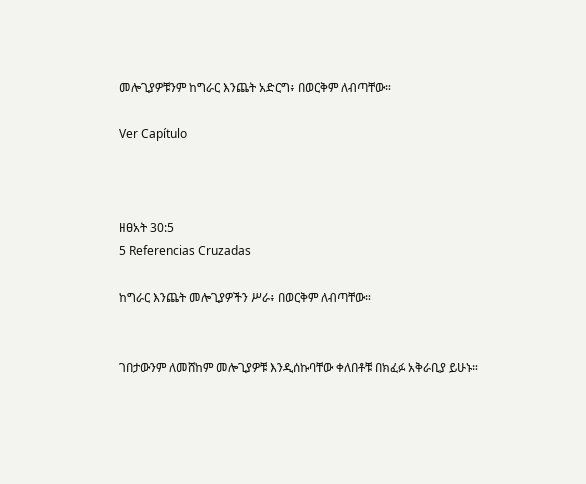መሎጊያዎቹንም ከግራር እንጨት አድርግ፥ በወርቅም ለብጣቸው።

Ver Capítulo



ዘፀአት 30:5
5 Referencias Cruzadas

ከግራር እንጨት መሎጊያዎችን ሥራ፥ በወርቅም ለብጣቸው።


ገበታውንም ለመሸከም መሎጊያዎቹ እንዲሰኩባቸው ቀለበቶቹ በክፈፉ አቅራቢያ ይሁኑ።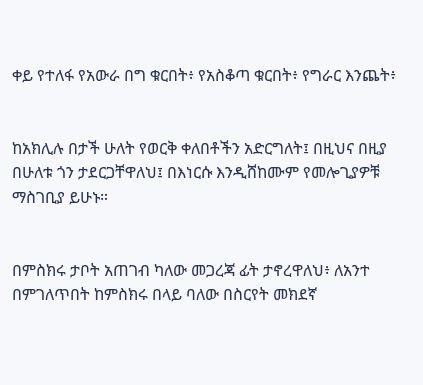ቀይ የተለፋ የአውራ በግ ቁርበት፥ የአስቆጣ ቁርበት፥ የግራር እንጨት፥


ከአክሊሉ በታች ሁለት የወርቅ ቀለበቶችን አድርግለት፤ በዚህና በዚያ በሁለቱ ጎን ታደርጋቸዋለህ፤ በእነርሱ እንዲሸከሙም የመሎጊያዎቹ ማስገቢያ ይሁኑ።


በምስክሩ ታቦት አጠገብ ካለው መጋረጃ ፊት ታኖረዋለህ፥ ለአንተ በምገለጥበት ከምስክሩ በላይ ባለው በስርየት መክደኛ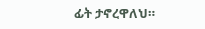ፊት ታኖረዋለህ።